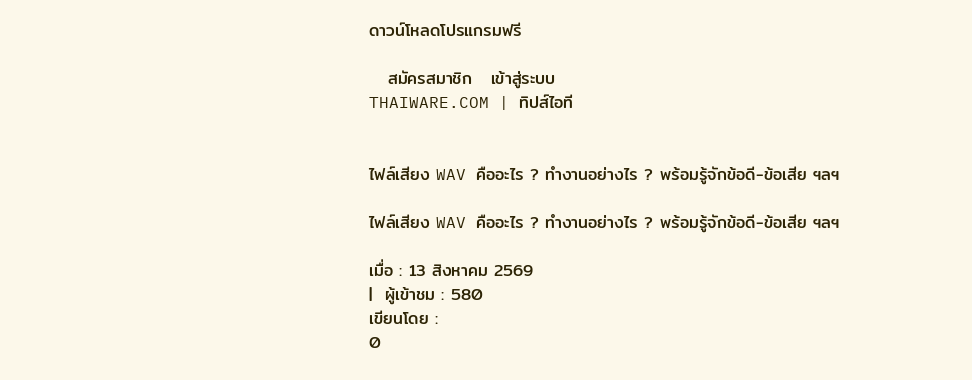ดาวน์โหลดโปรแกรมฟรี

   สมัครสมาชิก   เข้าสู่ระบบ
THAIWARE.COM | ทิปส์ไอที


ไฟล์เสียง WAV คืออะไร ? ทำงานอย่างไร ? พร้อมรู้จักข้อดี-ข้อเสีย ฯลฯ

ไฟล์เสียง WAV คืออะไร ? ทำงานอย่างไร ? พร้อมรู้จักข้อดี-ข้อเสีย ฯลฯ

เมื่อ : 13 สิงหาคม 2569
|  ผู้เข้าชม : 580
เขียนโดย :
0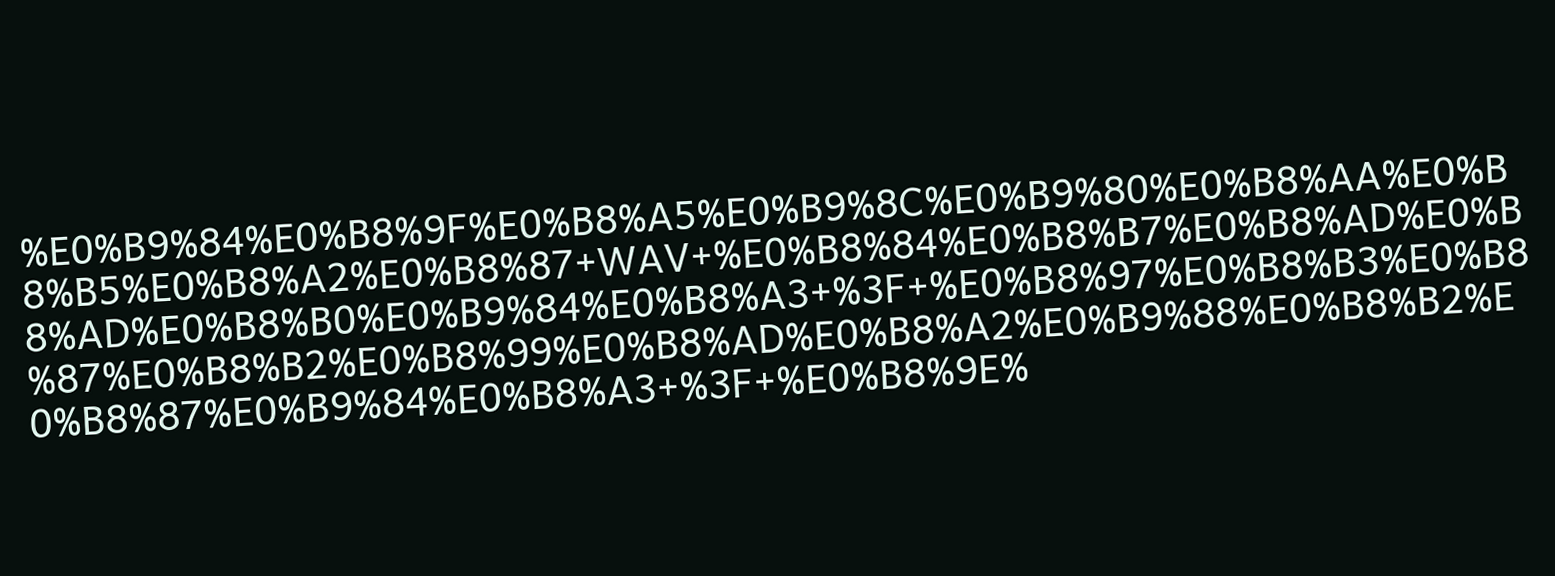%E0%B9%84%E0%B8%9F%E0%B8%A5%E0%B9%8C%E0%B9%80%E0%B8%AA%E0%B8%B5%E0%B8%A2%E0%B8%87+WAV+%E0%B8%84%E0%B8%B7%E0%B8%AD%E0%B8%AD%E0%B8%B0%E0%B9%84%E0%B8%A3+%3F+%E0%B8%97%E0%B8%B3%E0%B8%87%E0%B8%B2%E0%B8%99%E0%B8%AD%E0%B8%A2%E0%B9%88%E0%B8%B2%E0%B8%87%E0%B9%84%E0%B8%A3+%3F+%E0%B8%9E%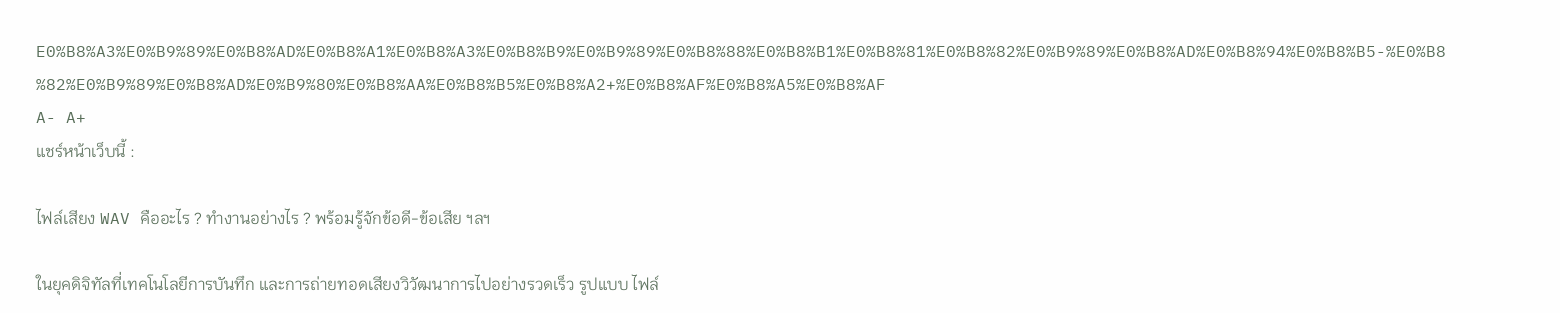E0%B8%A3%E0%B9%89%E0%B8%AD%E0%B8%A1%E0%B8%A3%E0%B8%B9%E0%B9%89%E0%B8%88%E0%B8%B1%E0%B8%81%E0%B8%82%E0%B9%89%E0%B8%AD%E0%B8%94%E0%B8%B5-%E0%B8%82%E0%B9%89%E0%B8%AD%E0%B9%80%E0%B8%AA%E0%B8%B5%E0%B8%A2+%E0%B8%AF%E0%B8%A5%E0%B8%AF
A- A+
แชร์หน้าเว็บนี้ :

ไฟล์เสียง WAV คืออะไร ? ทำงานอย่างไร ? พร้อมรู้จักข้อดี-ข้อเสีย ฯลฯ

ในยุคดิจิทัลที่เทคโนโลยีการบันทึก และการถ่ายทอดเสียงวิวัฒนาการไปอย่างรวดเร็ว รูปแบบ ไฟล์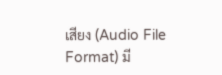เสียง (Audio File Format) มี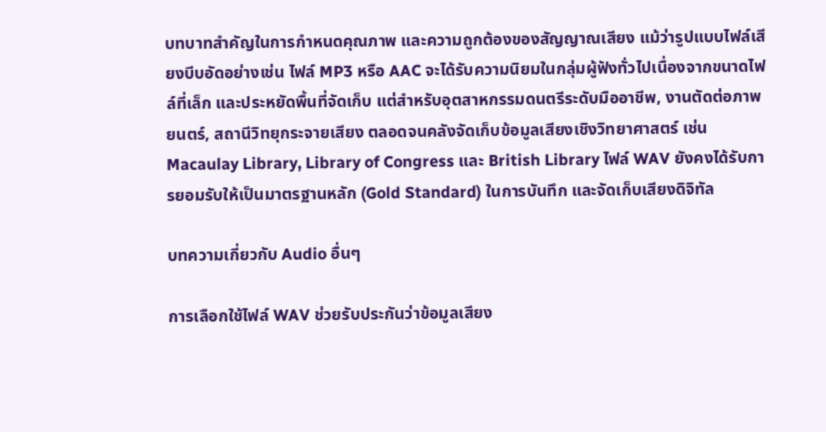บทบาทสำคัญในการกำหนดคุณภาพ และความถูกต้องของสัญญาณเสียง แม้ว่ารูปแบบไฟล์เสียงบีบอัดอย่างเช่น ไฟล์ MP3 หรือ AAC จะได้รับความนิยมในกลุ่มผู้ฟังทั่วไปเนื่องจากขนาดไฟล์ที่เล็ก และประหยัดพื้นที่จัดเก็บ แต่สำหรับอุตสาหกรรมดนตรีระดับมืออาชีพ, งานตัดต่อภาพยนตร์, สถานีวิทยุกระจายเสียง ตลอดจนคลังจัดเก็บข้อมูลเสียงเชิงวิทยาศาสตร์ เช่น Macaulay Library, Library of Congress และ British Library ไฟล์ WAV ยังคงได้รับการยอมรับให้เป็นมาตรฐานหลัก (Gold Standard) ในการบันทึก และจัดเก็บเสียงดิจิทัล

บทความเกี่ยวกับ Audio อื่นๆ

การเลือกใช้ไฟล์ WAV ช่วยรับประกันว่าข้อมูลเสียง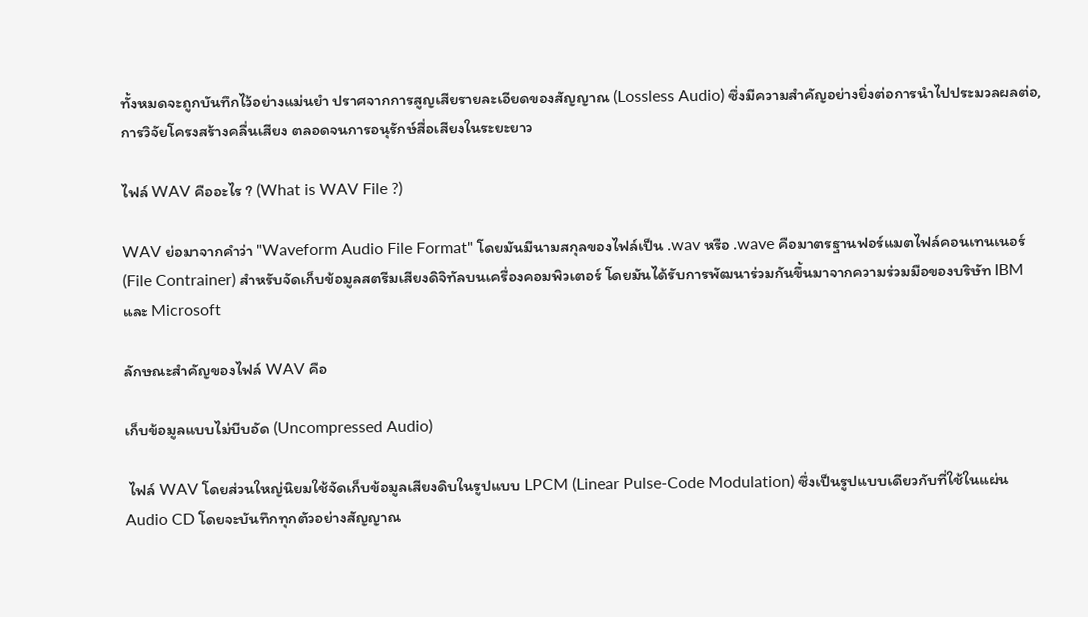ทั้งหมดจะถูกบันทึกไว้อย่างแม่นยำ ปราศจากการสูญเสียรายละเอียดของสัญญาณ (Lossless Audio) ซึ่งมีความสำคัญอย่างยิ่งต่อการนำไปประมวลผลต่อ, การวิจัยโครงสร้างคลื่นเสียง ตลอดจนการอนุรักษ์สื่อเสียงในระยะยาว

ไฟล์ WAV คืออะไร ? (What is WAV File ?)

WAV ย่อมาจากคำว่า "Waveform Audio File Format" โดยมันมีนามสกุลของไฟล์เป็น .wav หรือ .wave คือมาตรฐานฟอร์แมตไฟล์คอนเทนเนอร์ (File Contrainer) สำหรับจัดเก็บข้อมูลสตรีมเสียงดิจิทัลบนเครื่องคอมพิวเตอร์ โดยมันได้รับการพัฒนาร่วมกันขึ้นมาจากความร่วมมือของบริษัท IBM และ Microsoft

ลักษณะสำคัญของไฟล์ WAV คือ

เก็บข้อมูลแบบไม่บีบอัด (Uncompressed Audio)

 ไฟล์ WAV โดยส่วนใหญ่นิยมใช้จัดเก็บข้อมูลเสียงดิบในรูปแบบ LPCM (Linear Pulse-Code Modulation) ซึ่งเป็นรูปแบบเดียวกับที่ใช้ในแผ่น Audio CD โดยจะบันทึกทุกตัวอย่างสัญญาณ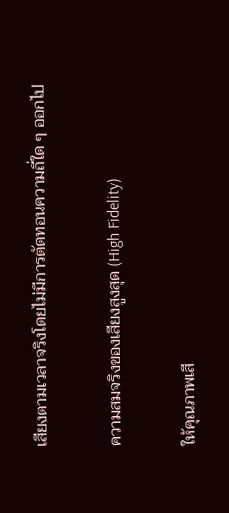เสียงตามเวลาจริงโดยไม่มีการตัดทอนความถี่ใด ๆ ออกไป

ความสมจริงของเสียงสูงสุด (High Fidelity)

ให้คุณภาพเสี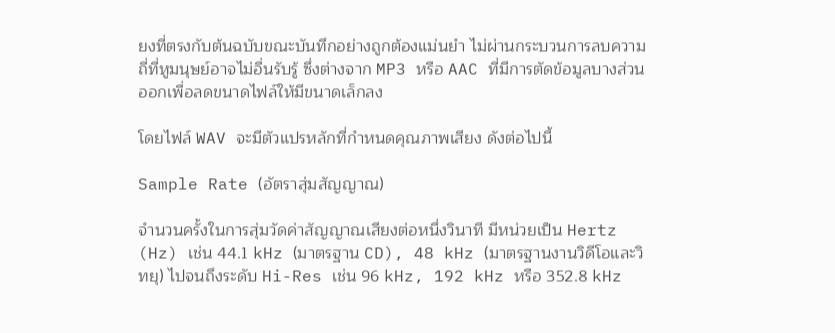ยงที่ตรงกับต้นฉบับขณะบันทึกอย่างถูกต้องแม่นยำ ไม่ผ่านกระบวนการลบความถี่ที่หูมนุษย์อาจไม่อื่นรับรู้ ซึ่งต่างจาก MP3 หรือ AAC ที่มีการตัดข้อมูลบางส่วนออกเพื่อลดขนาดไฟล์ให้มีขนาดเล็กลง

โดยไฟล์ WAV จะมีตัวแปรหลักที่กำหนดคุณภาพเสียง ดังต่อไปนี้

Sample Rate (อัตราสุ่มสัญญาณ)

จำนวนครั้งในการสุ่มวัดค่าสัญญาณเสียงต่อหนึ่งวินาที มีหน่วยเป็น Hertz (Hz) เช่น 44.1 kHz (มาตรฐาน CD), 48 kHz (มาตรฐานงานวิดีโอและวิทยุ) ไปจนถึงระดับ Hi-Res เช่น 96 kHz, 192 kHz หรือ 352.8 kHz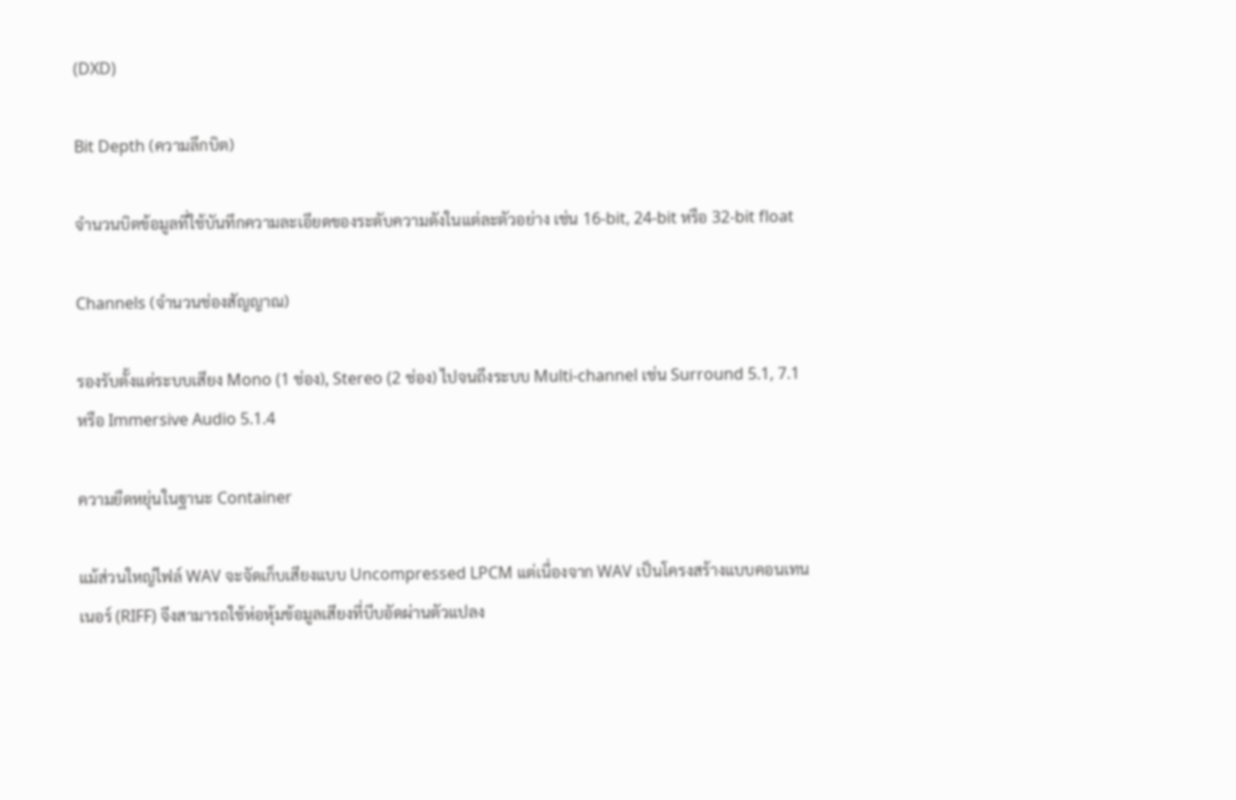(DXD)

Bit Depth (ความลึกบิต)

จำนวนบิตข้อมูลที่ใช้บันทึกความละเอียดของระดับความดังในแต่ละตัวอย่าง เช่น 16-bit, 24-bit หรือ 32-bit float

Channels (จำนวนช่องสัญญาณ)

รองรับตั้งแต่ระบบเสียง Mono (1 ช่อง), Stereo (2 ช่อง) ไปจนถึงระบบ Multi-channel เช่น Surround 5.1, 7.1 หรือ Immersive Audio 5.1.4

ความยืดหยุ่นในฐานะ Container

แม้ส่วนใหญ่ไฟล์ WAV จะจัดเก็บเสียงแบบ Uncompressed LPCM แต่เนื่องจาก WAV เป็นโครงสร้างแบบคอนเทนเนอร์ (RIFF) จึงสามารถใช้ห่อหุ้มข้อมูลเสียงที่บีบอัดผ่านตัวแปลง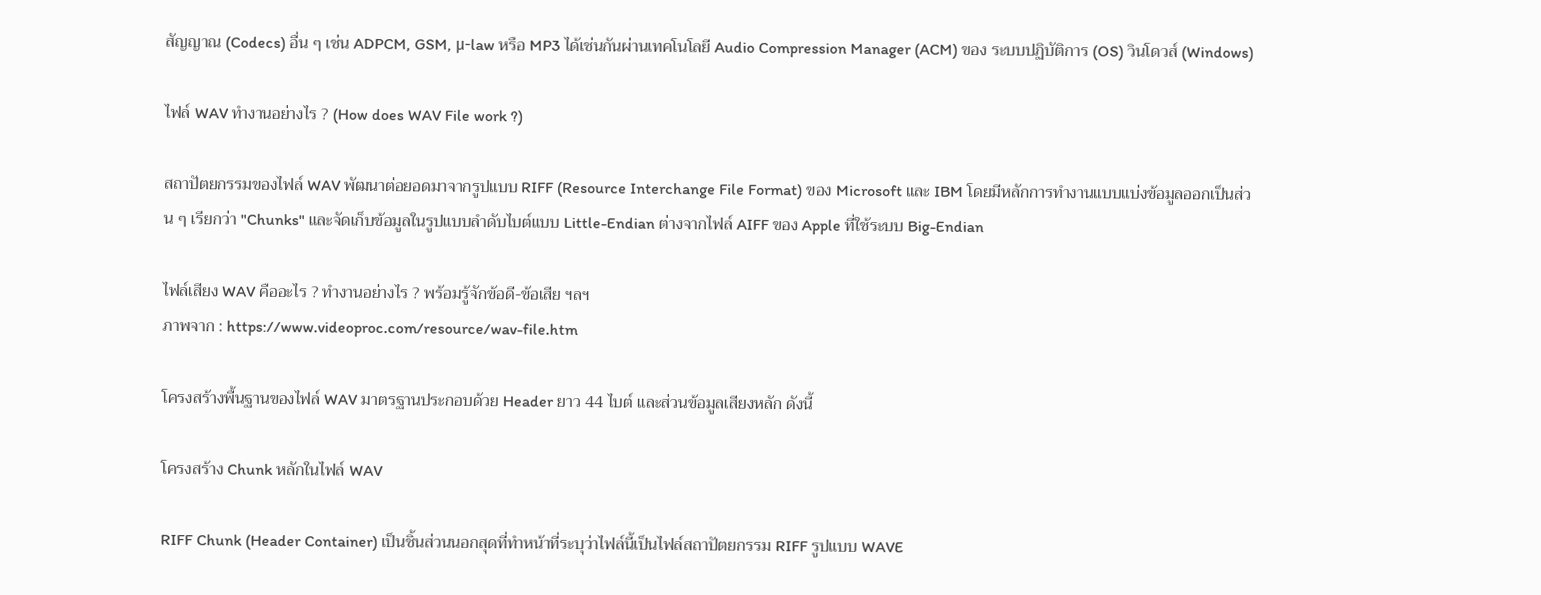สัญญาณ (Codecs) อื่น ๆ เช่น ADPCM, GSM, μ-law หรือ MP3 ได้เช่นกันผ่านเทคโนโลยี Audio Compression Manager (ACM) ของ ระบบปฏิบัติการ (OS) วินโดวส์ (Windows)

ไฟล์ WAV ทำงานอย่างไร ? (How does WAV File work ?)

สถาปัตยกรรมของไฟล์ WAV พัฒนาต่อยอดมาจากรูปแบบ RIFF (Resource Interchange File Format) ของ Microsoft และ IBM โดยมีหลักการทำงานแบบแบ่งข้อมูลออกเป็นส่วน ๆ เรียกว่า "Chunks" และจัดเก็บข้อมูลในรูปแบบลำดับไบต์แบบ Little-Endian ต่างจากไฟล์ AIFF ของ Apple ที่ใช้ระบบ Big-Endian

ไฟล์เสียง WAV คืออะไร ? ทำงานอย่างไร ? พร้อมรู้จักข้อดี-ข้อเสีย ฯลฯ
ภาพจาก : https://www.videoproc.com/resource/wav-file.htm

โครงสร้างพื้นฐานของไฟล์ WAV มาตรฐานประกอบด้วย Header ยาว 44 ไบต์ และส่วนข้อมูลเสียงหลัก ดังนี้

โครงสร้าง Chunk หลักในไฟล์ WAV

RIFF Chunk (Header Container) เป็นชิ้นส่วนนอกสุดที่ทำหน้าที่ระบุว่าไฟล์นี้เป็นไฟล์สถาปัตยกรรม RIFF รูปแบบ WAVE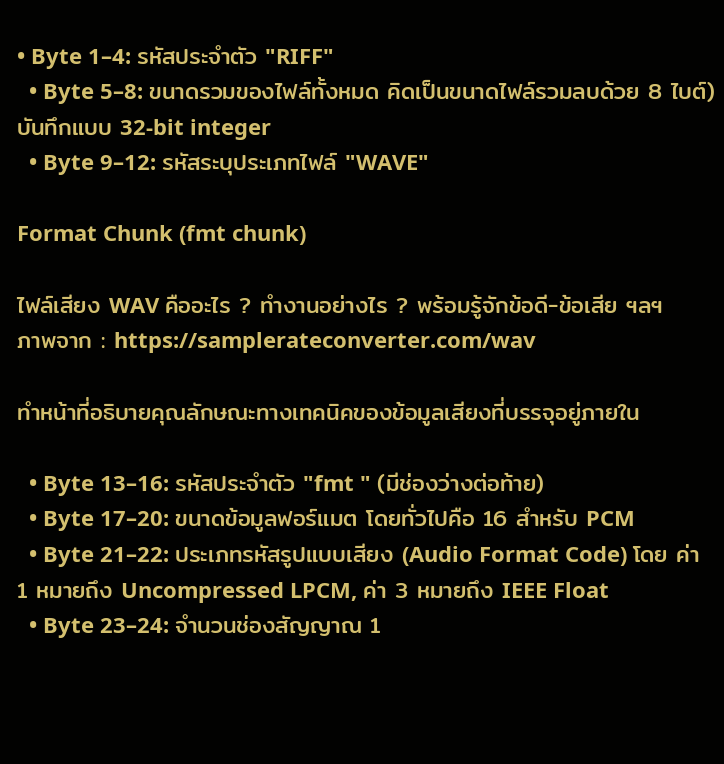• Byte 1–4: รหัสประจำตัว "RIFF"
  • Byte 5–8: ขนาดรวมของไฟล์ทั้งหมด คิดเป็นขนาดไฟล์รวมลบด้วย 8 ไบต์)บันทึกแบบ 32-bit integer
  • Byte 9–12: รหัสระบุประเภทไฟล์ "WAVE"

Format Chunk (fmt chunk)

ไฟล์เสียง WAV คืออะไร ? ทำงานอย่างไร ? พร้อมรู้จักข้อดี-ข้อเสีย ฯลฯ
ภาพจาก : https://samplerateconverter.com/wav

ทำหน้าที่อธิบายคุณลักษณะทางเทคนิคของข้อมูลเสียงที่บรรจุอยู่ภายใน

  • Byte 13–16: รหัสประจำตัว "fmt " (มีช่องว่างต่อท้าย)
  • Byte 17–20: ขนาดข้อมูลฟอร์แมต โดยทั่วไปคือ 16 สำหรับ PCM
  • Byte 21–22: ประเภทรหัสรูปแบบเสียง (Audio Format Code) โดย ค่า 1 หมายถึง Uncompressed LPCM, ค่า 3 หมายถึง IEEE Float
  • Byte 23–24: จำนวนช่องสัญญาณ 1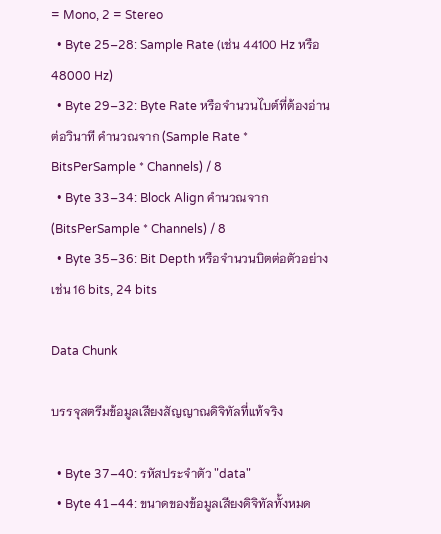= Mono, 2 = Stereo
  • Byte 25–28: Sample Rate (เช่น 44100 Hz หรือ 48000 Hz)
  • Byte 29–32: Byte Rate หรือจำนวนไบต์ที่ต้องอ่านต่อวินาที คำนวณจาก (Sample Rate * BitsPerSample * Channels) / 8
  • Byte 33–34: Block Align คำนวณจาก (BitsPerSample * Channels) / 8
  • Byte 35–36: Bit Depth หรือจำนวนบิตต่อตัวอย่าง เช่น 16 bits, 24 bits

Data Chunk

บรรจุสตรีมข้อมูลเสียงสัญญาณดิจิทัลที่แท้จริง

  • Byte 37–40: รหัสประจำตัว "data"
  • Byte 41–44: ขนาดของข้อมูลเสียงดิจิทัลทั้งหมด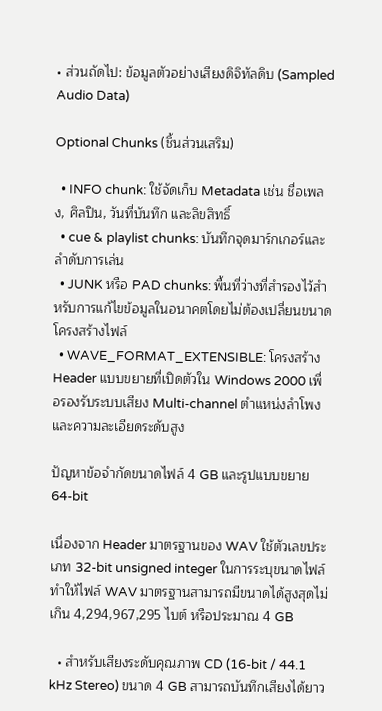• ส่วนถัดไป: ข้อมูลตัวอย่างเสียงดิจิทัลดิบ (Sampled Audio Data)

Optional Chunks (ชิ้นส่วนเสริม)

  • INFO chunk: ใช้จัดเก็บ Metadata เช่น ชื่อเพลง, ศิลปิน, วันที่บันทึก และลิขสิทธิ์
  • cue & playlist chunks: บันทึกจุดมาร์กเกอร์และลำดับการเล่น
  • JUNK หรือ PAD chunks: พื้นที่ว่างที่สำรองไว้สำหรับการแก้ไขข้อมูลในอนาคตโดยไม่ต้องเปลี่ยนขนาดโครงสร้างไฟล์
  • WAVE_FORMAT_EXTENSIBLE: โครงสร้าง Header แบบขยายที่เปิดตัวใน Windows 2000 เพื่อรองรับระบบเสียง Multi-channel ตำแหน่งลำโพง และความละเอียดระดับสูง

ปัญหาข้อจำกัดขนาดไฟล์ 4 GB และรูปแบบขยาย 64-bit

เนื่องจาก Header มาตรฐานของ WAV ใช้ตัวเลขประเภท 32-bit unsigned integer ในการระบุขนาดไฟล์ ทำให้ไฟล์ WAV มาตรฐานสามารถมีขนาดได้สูงสุดไม่เกิน 4,294,967,295 ไบต์ หรือประมาณ 4 GB

  • สำหรับเสียงระดับคุณภาพ CD (16-bit / 44.1 kHz Stereo) ขนาด 4 GB สามารถบันทึกเสียงได้ยาว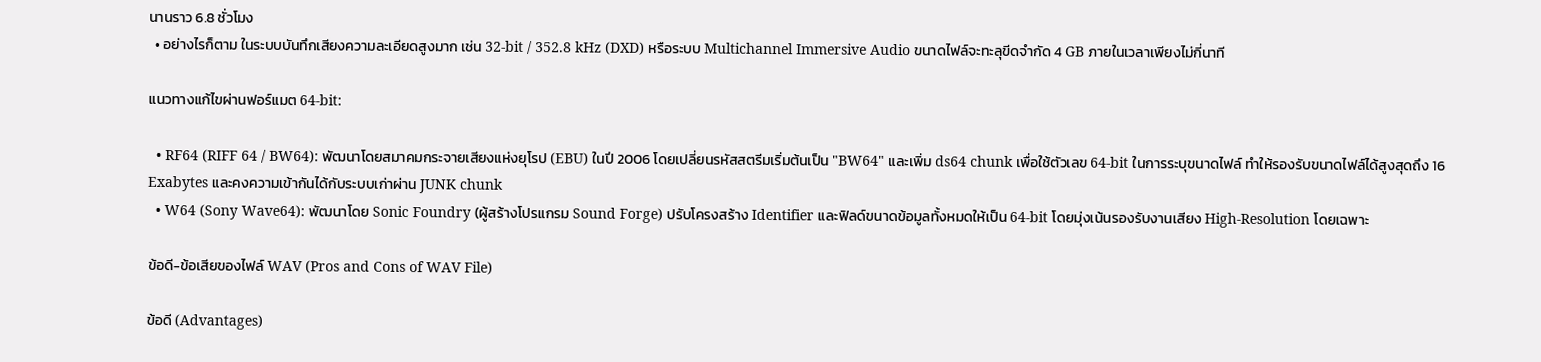นานราว 6.8 ชั่วโมง
  • อย่างไรก็ตาม ในระบบบันทึกเสียงความละเอียดสูงมาก เช่น 32-bit / 352.8 kHz (DXD) หรือระบบ Multichannel Immersive Audio ขนาดไฟล์จะทะลุขีดจำกัด 4 GB ภายในเวลาเพียงไม่กี่นาที

แนวทางแก้ไขผ่านฟอร์แมต 64-bit:

  • RF64 (RIFF 64 / BW64): พัฒนาโดยสมาคมกระจายเสียงแห่งยุโรป (EBU) ในปี 2006 โดยเปลี่ยนรหัสสตรีมเริ่มต้นเป็น "BW64" และเพิ่ม ds64 chunk เพื่อใช้ตัวเลข 64-bit ในการระบุขนาดไฟล์ ทำให้รองรับขนาดไฟล์ได้สูงสุดถึง 16 Exabytes และคงความเข้ากันได้กับระบบเก่าผ่าน JUNK chunk
  • W64 (Sony Wave64): พัฒนาโดย Sonic Foundry (ผู้สร้างโปรแกรม Sound Forge) ปรับโครงสร้าง Identifier และฟิลด์ขนาดข้อมูลทั้งหมดให้เป็น 64-bit โดยมุ่งเน้นรองรับงานเสียง High-Resolution โดยเฉพาะ

ข้อดี-ข้อเสียของไฟล์ WAV (Pros and Cons of WAV File)

ข้อดี (Advantages)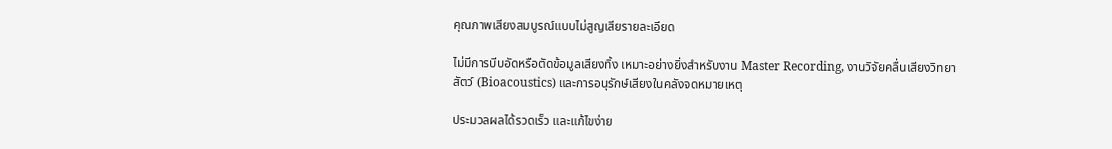คุณภาพเสียงสมบูรณ์แบบไม่สูญเสียรายละเอียด

ไม่มีการบีบอัดหรือตัดข้อมูลเสียงทิ้ง เหมาะอย่างยิ่งสำหรับงาน Master Recording, งานวิจัยคลื่นเสียงวิทยาสัตว์ (Bioacoustics) และการอนุรักษ์เสียงในคลังจดหมายเหตุ

ประมวลผลได้รวดเร็ว และแก้ไขง่าย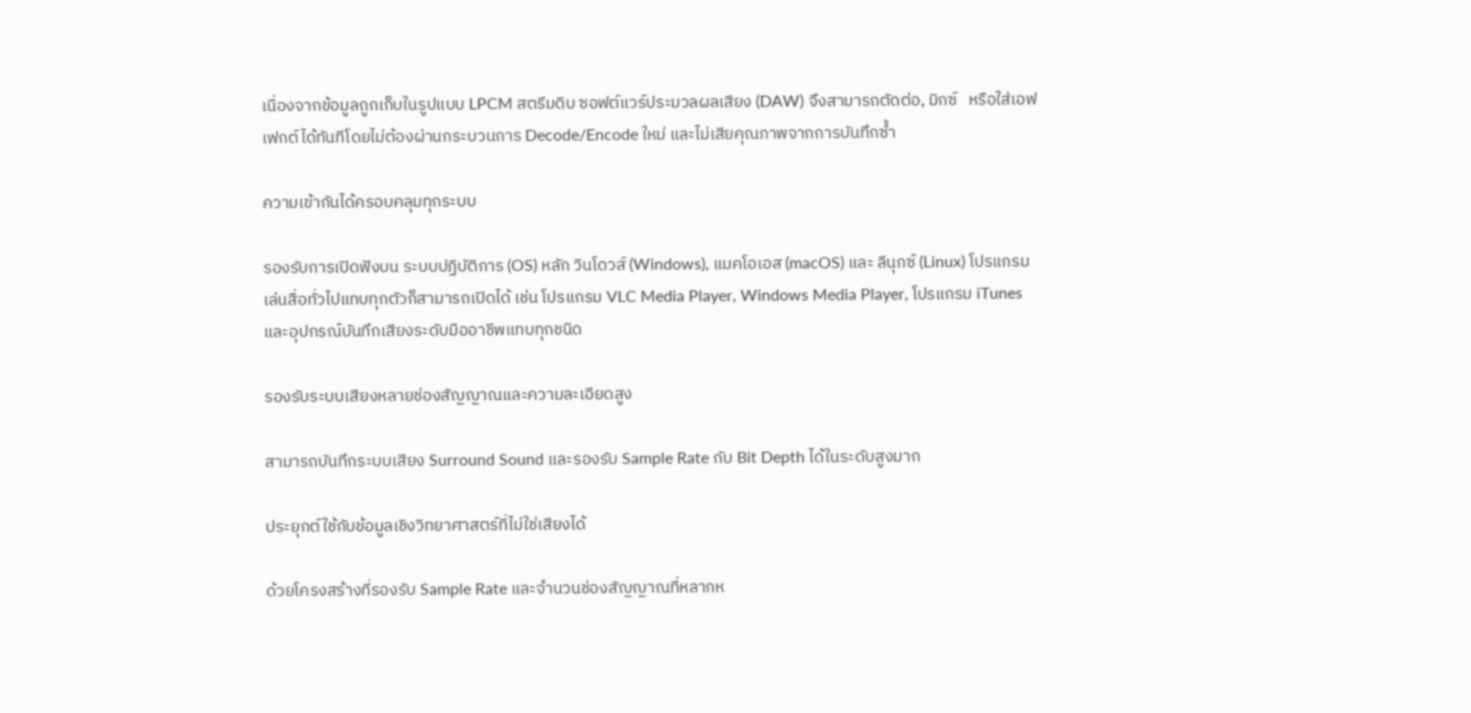เนื่องจากข้อมูลถูกเก็บในรูปแบบ LPCM สตรีมดิบ ซอฟต์แวร์ประมวลผลเสียง (DAW) จึงสามารถตัดต่อ, มิกซ์   หรือใส่เอฟเฟกต์ได้ทันทีโดยไม่ต้องผ่านกระบวนการ Decode/Encode ใหม่ และไม่เสียคุณภาพจากการบันทึกซ้ำ

ความเข้ากันได้ครอบคลุมทุกระบบ

รองรับการเปิดฟังบน ระบบปฏิบัติการ (OS) หลัก วินโดวส์ (Windows), แมคโอเอส (macOS) และ ลีนุกซ์ (Linux) โปรแกรมเล่นสื่อทั่วไปแทบทุกตัวก็สามารถเปิดได้ เช่น โปรแกรม VLC Media Player, Windows Media Player, โปรแกรม iTunes และอุปกรณ์บันทึกเสียงระดับมืออาชีพแทบทุกชนิด

รองรับระบบเสียงหลายช่องสัญญาณและความละเอียดสูง

สามารถบันทึกระบบเสียง Surround Sound และรองรับ Sample Rate กับ Bit Depth ได้ในระดับสูงมาก

ประยุกต์ใช้กับข้อมูลเชิงวิทยาศาสตร์ที่ไม่ใช่เสียงได้

ด้วยโครงสร้างที่รองรับ Sample Rate และจำนวนช่องสัญญาณที่หลากห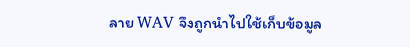ลาย WAV จึงถูกนำไปใช้เก็บข้อมูล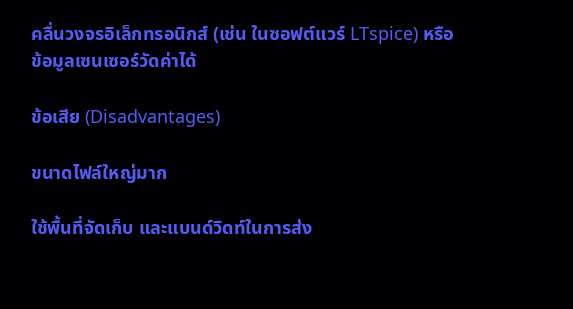คลื่นวงจรอิเล็กทรอนิกส์ (เช่น ในซอฟต์แวร์ LTspice) หรือข้อมูลเซนเซอร์วัดค่าได้

ข้อเสีย (Disadvantages)

ขนาดไฟล์ใหญ่มาก

ใช้พื้นที่จัดเก็บ และแบนด์วิดท์ในการส่ง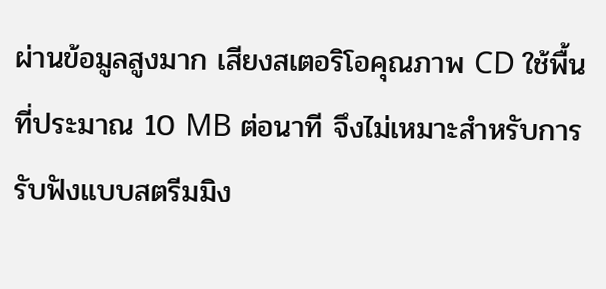ผ่านข้อมูลสูงมาก เสียงสเตอริโอคุณภาพ CD ใช้พื้นที่ประมาณ 10 MB ต่อนาที จึงไม่เหมาะสำหรับการรับฟังแบบสตรีมมิง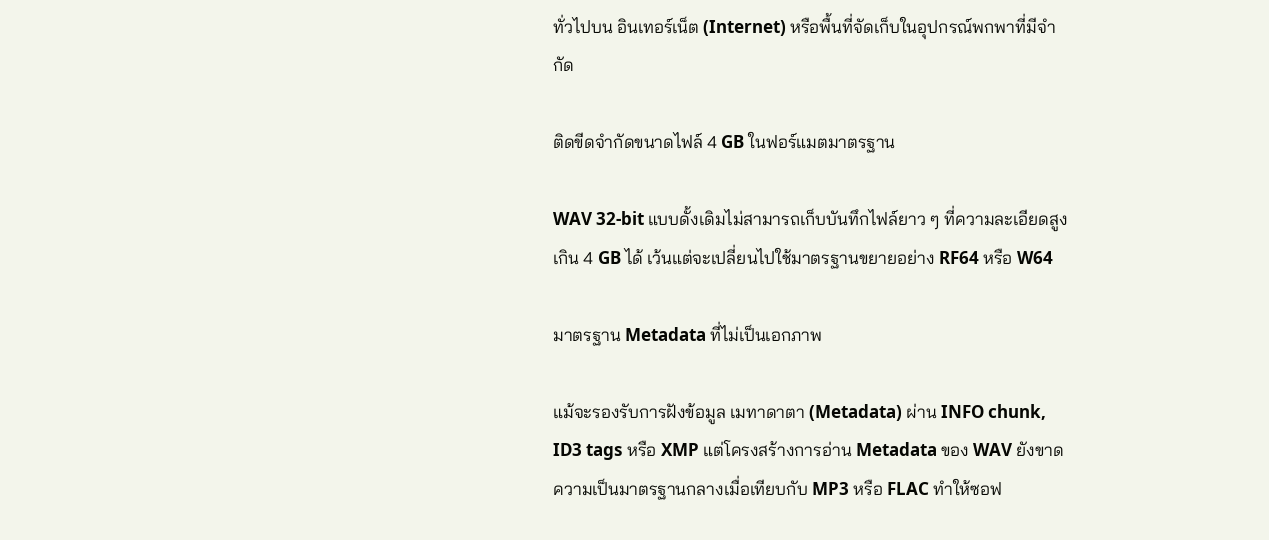ทั่วไปบน อินเทอร์เน็ต (Internet) หรือพื้นที่จัดเก็บในอุปกรณ์พกพาที่มีจำกัด

ติดขีดจำกัดขนาดไฟล์ 4 GB ในฟอร์แมตมาตรฐาน

WAV 32-bit แบบดั้งเดิมไม่สามารถเก็บบันทึกไฟล์ยาว ๆ ที่ความละเอียดสูงเกิน 4 GB ได้ เว้นแต่จะเปลี่ยนไปใช้มาตรฐานขยายอย่าง RF64 หรือ W64

มาตรฐาน Metadata ที่ไม่เป็นเอกภาพ

แม้จะรองรับการฝังข้อมูล เมทาดาตา (Metadata) ผ่าน INFO chunk, ID3 tags หรือ XMP แต่โครงสร้างการอ่าน Metadata ของ WAV ยังขาดความเป็นมาตรฐานกลางเมื่อเทียบกับ MP3 หรือ FLAC ทำให้ซอฟ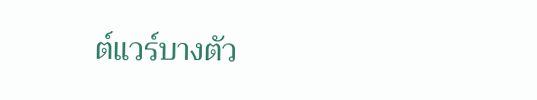ต์แวร์บางตัว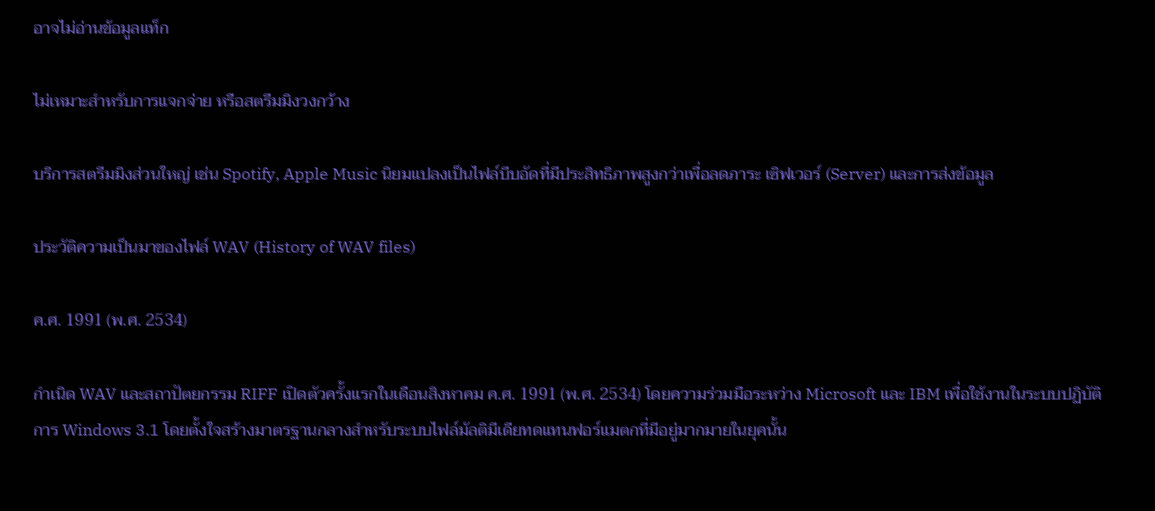อาจไม่อ่านข้อมูลแท็ก

ไม่เหมาะสำหรับการแจกจ่าย หรือสตรีมมิงวงกว้าง

บริการสตรีมมิงส่วนใหญ่ เช่น Spotify, Apple Music นิยมแปลงเป็นไฟล์บีบอัดที่มีประสิทธิภาพสูงกว่าเพื่อลดภาระ เซิฟเวอร์ (Server) และการส่งข้อมูล

ประวัติความเป็นมาของไฟล์ WAV (History of WAV files)

ค.ศ. 1991 (พ.ศ. 2534)

กำเนิด WAV และสถาปัตยกรรม RIFF เปิดตัวครั้งแรกในเดือนสิงหาคม ค.ศ. 1991 (พ.ศ. 2534) โดยความร่วมมือระหว่าง Microsoft และ IBM เพื่อใช้งานในระบบปฏิบัติการ Windows 3.1 โดยตั้งใจสร้างมาตรฐานกลางสำหรับระบบไฟล์มัลติมีเดียทดแทนฟอร์แมตกที่มีอยู่มากมายในยุคนั้น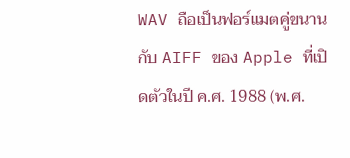WAV ถือเป็นฟอร์แมตคู่ขนานกับ AIFF ของ Apple ที่เปิดตัวในปี ค.ศ. 1988 (พ.ศ.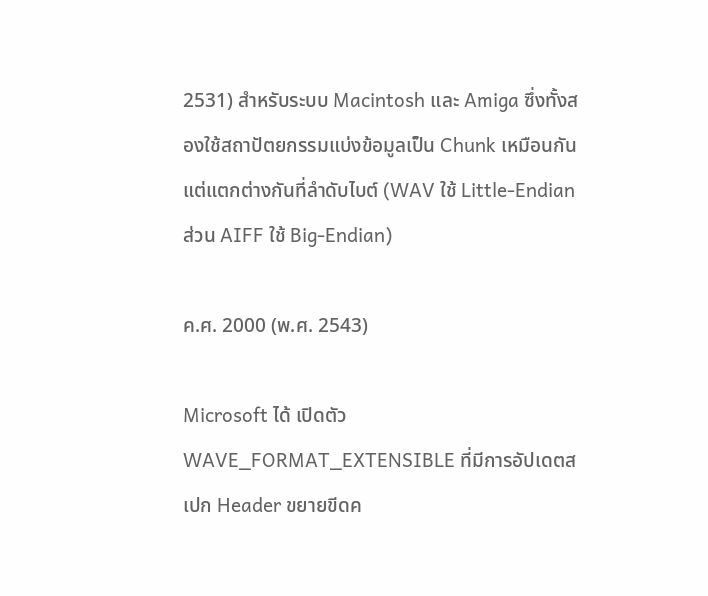2531) สำหรับระบบ Macintosh และ Amiga ซึ่งทั้งสองใช้สถาปัตยกรรมแบ่งข้อมูลเป็น Chunk เหมือนกัน แต่แตกต่างกันที่ลำดับไบต์ (WAV ใช้ Little-Endian ส่วน AIFF ใช้ Big-Endian)

ค.ศ. 2000 (พ.ศ. 2543)

Microsoft ได้ เปิดตัว WAVE_FORMAT_EXTENSIBLE ที่มีการอัปเดตสเปก Header ขยายขีดค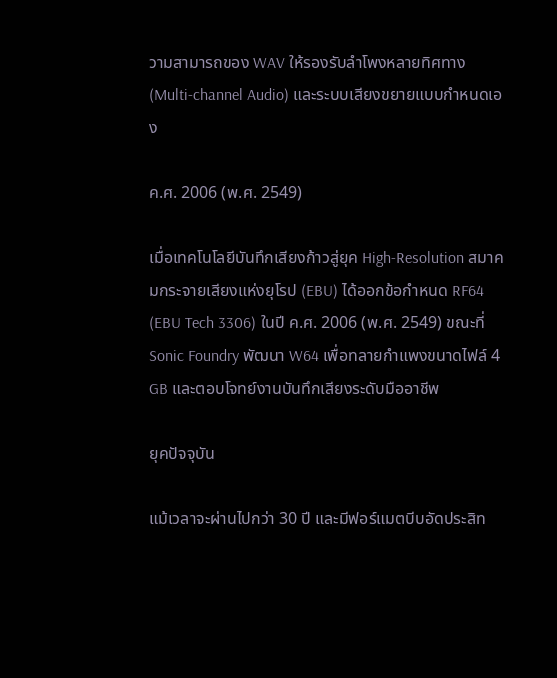วามสามารถของ WAV ให้รองรับลำโพงหลายทิศทาง (Multi-channel Audio) และระบบเสียงขยายแบบกำหนดเอง

ค.ศ. 2006 (พ.ศ. 2549)

เมื่อเทคโนโลยีบันทึกเสียงก้าวสู่ยุค High-Resolution สมาคมกระจายเสียงแห่งยุโรป (EBU) ได้ออกข้อกำหนด RF64 (EBU Tech 3306) ในปี ค.ศ. 2006 (พ.ศ. 2549) ขณะที่ Sonic Foundry พัฒนา W64 เพื่อทลายกำแพงขนาดไฟล์ 4 GB และตอบโจทย์งานบันทึกเสียงระดับมืออาชีพ

ยุคปัจจุบัน

แม้เวลาจะผ่านไปกว่า 30 ปี และมีฟอร์แมตบีบอัดประสิท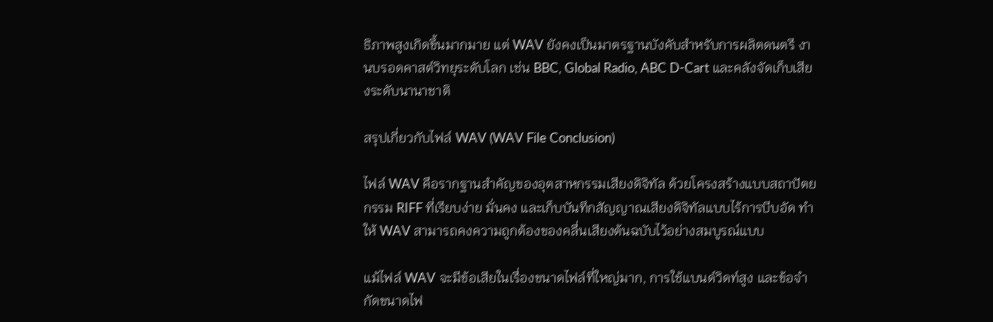ธิภาพสูงเกิดขึ้นมากมาย แต่ WAV ยังคงเป็นมาตรฐานบังคับสำหรับการผลิตดนตรี งานบรอดคาสต์วิทยุระดับโลก เช่น BBC, Global Radio, ABC D-Cart และคลังจัดเก็บเสียงระดับนานาชาติ

สรุปเกี่ยวกับไฟล์ WAV (WAV File Conclusion)

ไฟล์ WAV คือรากฐานสำคัญของอุตสาหกรรมเสียงดิจิทัล ด้วยโครงสร้างแบบสถาปัตยกรรม RIFF ที่เรียบง่าย มั่นคง และเก็บบันทึกสัญญาณเสียงดิจิทัลแบบไร้การบีบอัด ทำให้ WAV สามารถคงความถูกต้องของคลื่นเสียงต้นฉบับไว้อย่างสมบูรณ์แบบ

แม้ไฟล์ WAV จะมีข้อเสียในเรื่องขนาดไฟล์ที่ใหญ่มาก, การใช้แบนด์วิดท์สูง และข้อจำกัดขนาดไฟ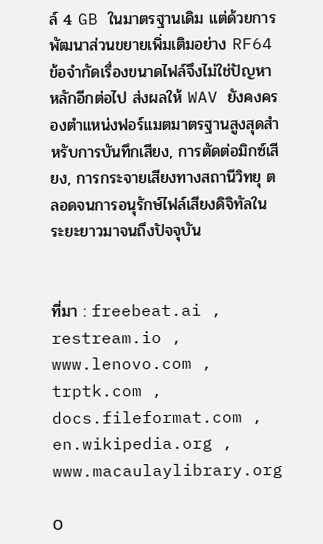ล์ 4 GB ในมาตรฐานเดิม แต่ด้วยการพัฒนาส่วนขยายเพิ่มเติมอย่าง RF64  ข้อจำกัดเรื่องขนาดไฟล์จึงไม่ใช่ปัญหาหลักอีกต่อไป ส่งผลให้ WAV ยังคงครองตำแหน่งฟอร์แมตมาตรฐานสูงสุดสำหรับการบันทึกเสียง, การตัดต่อมิกซ์เสียง, การกระจายเสียงทางสถานีวิทยุ ตลอดจนการอนุรักษ์ไฟล์เสียงดิจิทัลในระยะยาวมาจนถึงปัจจุบัน


ที่มา : freebeat.ai , restream.io , www.lenovo.com , trptk.com , docs.fileformat.com , en.wikipedia.org , www.macaulaylibrary.org

0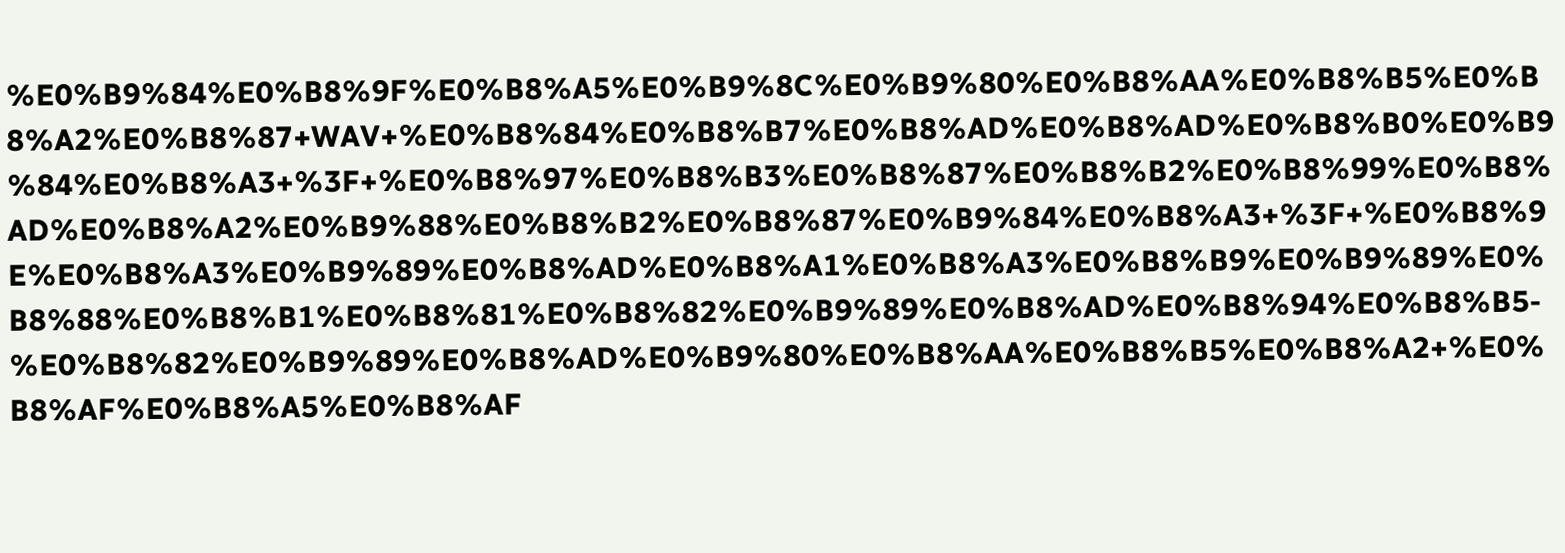%E0%B9%84%E0%B8%9F%E0%B8%A5%E0%B9%8C%E0%B9%80%E0%B8%AA%E0%B8%B5%E0%B8%A2%E0%B8%87+WAV+%E0%B8%84%E0%B8%B7%E0%B8%AD%E0%B8%AD%E0%B8%B0%E0%B9%84%E0%B8%A3+%3F+%E0%B8%97%E0%B8%B3%E0%B8%87%E0%B8%B2%E0%B8%99%E0%B8%AD%E0%B8%A2%E0%B9%88%E0%B8%B2%E0%B8%87%E0%B9%84%E0%B8%A3+%3F+%E0%B8%9E%E0%B8%A3%E0%B9%89%E0%B8%AD%E0%B8%A1%E0%B8%A3%E0%B8%B9%E0%B9%89%E0%B8%88%E0%B8%B1%E0%B8%81%E0%B8%82%E0%B9%89%E0%B8%AD%E0%B8%94%E0%B8%B5-%E0%B8%82%E0%B9%89%E0%B8%AD%E0%B9%80%E0%B8%AA%E0%B8%B5%E0%B8%A2+%E0%B8%AF%E0%B8%A5%E0%B8%AF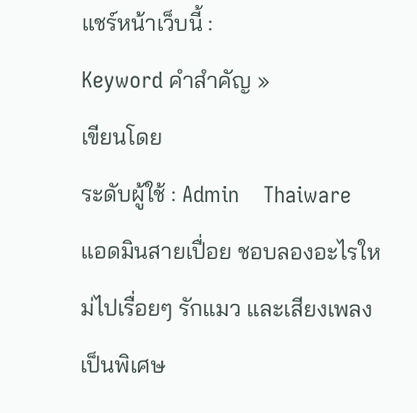แชร์หน้าเว็บนี้ :
Keyword คำสำคัญ »
เขียนโดย
ระดับผู้ใช้ : Admin    Thaiware
แอดมินสายเปื่อย ชอบลองอะไรใหม่ไปเรื่อยๆ รักแมว และเสียงเพลงเป็นพิเศษ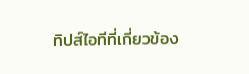ทิปส์ไอทีที่เกี่ยวข้อง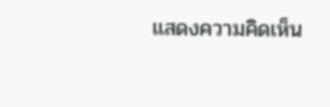แสดงความคิดเห็น